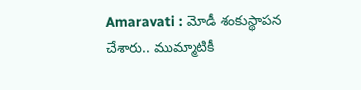Amaravati : మోడీ శంకుస్థాపన చేశారు.. ముమ్మాటికీ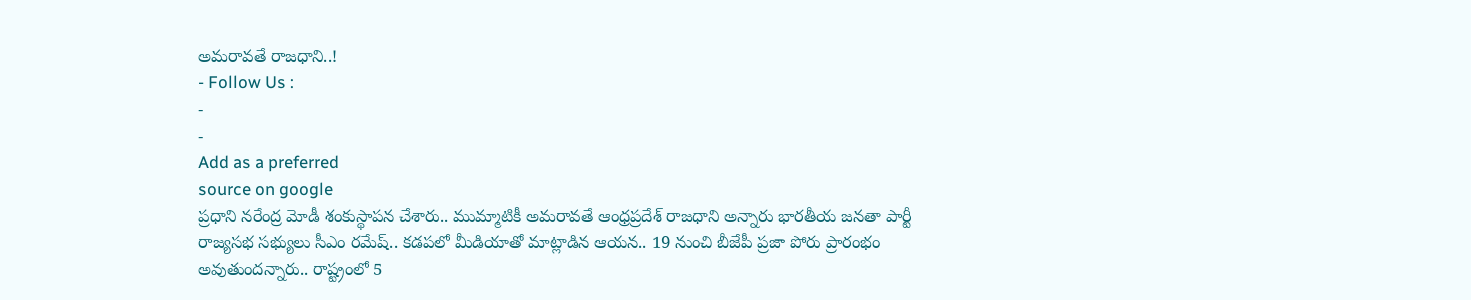అమరావతే రాజధాని..!
- Follow Us :
-
-
Add as a preferred
source on google
ప్రధాని నరేంద్ర మోడీ శంకుస్థాపన చేశారు.. ముమ్మాటికీ అమరావతే ఆంధ్రప్రదేశ్ రాజధాని అన్నారు భారతీయ జనతా పార్టీ రాజ్యసభ సభ్యులు సీఎం రమేష్.. కడపలో మీడియాతో మాట్లాడిన ఆయన.. 19 నుంచి బీజేపీ ప్రజా పోరు ప్రారంభం అవుతుందన్నారు.. రాష్ట్రంలో 5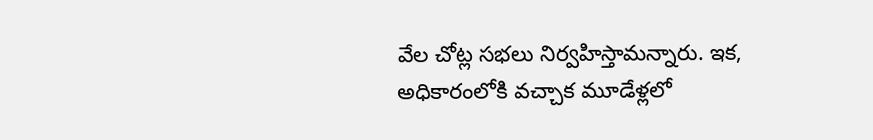వేల చోట్ల సభలు నిర్వహిస్తామన్నారు. ఇక, అధికారంలోకి వచ్చాక మూడేళ్లలో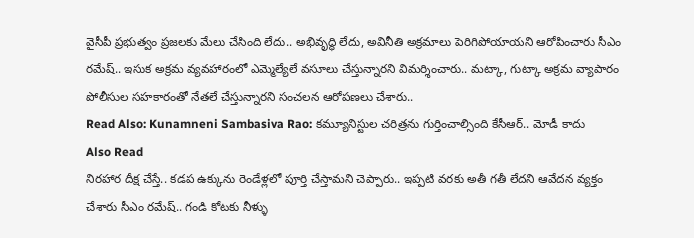వైసీపీ ప్రభుత్వం ప్రజలకు మేలు చేసింది లేదు.. అభివృద్ధి లేదు, అవినీతి అక్రమాలు పెరిగిపోయాయని ఆరోపించారు సీఎం రమేష్.. ఇసుక అక్రమ వ్యవహారంలో ఎమ్మెల్యేలే వసూలు చేస్తున్నారని విమర్శించారు.. మట్కా, గుట్కా అక్రమ వ్యాపారం పోలీసుల సహకారంతో నేతలే చేస్తున్నారని సంచలన ఆరోపణలు చేశారు..
Read Also: Kunamneni Sambasiva Rao: కమ్యూనిస్టుల చరిత్రను గుర్తించాల్సింది కేసీఆర్.. మోడీ కాదు
Also Read
నిరహార దీక్ష చేస్తే.. కడప ఉక్కును రెండేళ్లలో పూర్తి చేస్తామని చెప్పారు.. ఇప్పటి వరకు అతీ గతీ లేదని ఆవేదన వ్యక్తం చేశారు సీఎం రమేష్.. గండి కోటకు నీళ్ళు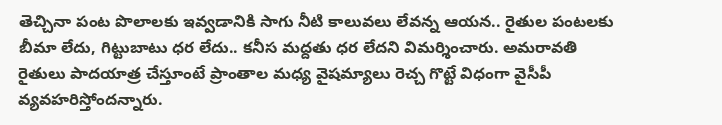తెచ్చినా పంట పొలాలకు ఇవ్వడానికి సాగు నీటి కాలువలు లేవన్న ఆయన.. రైతుల పంటలకు బీమా లేదు, గిట్టుబాటు ధర లేదు.. కనీస మద్దతు ధర లేదని విమర్శించారు. అమరావతి రైతులు పాదయాత్ర చేస్తూంటే ప్రాంతాల మధ్య వైషమ్యాలు రెచ్చ గొట్టే విధంగా వైసీపీ వ్యవహరిస్తోందన్నారు.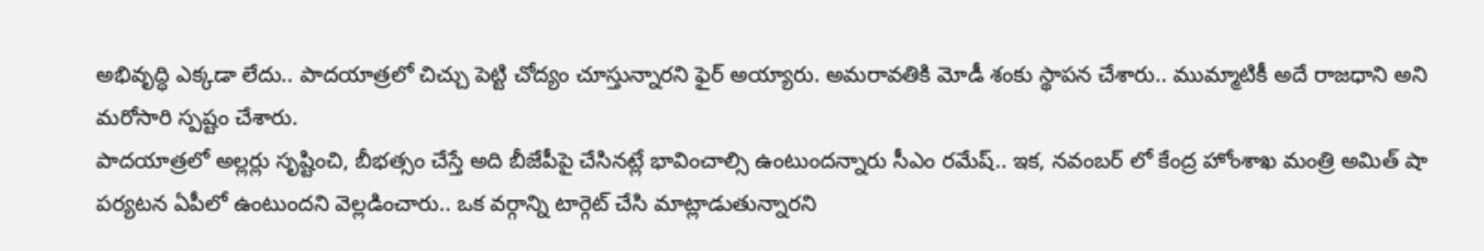అభివృద్ధి ఎక్కడా లేదు.. పాదయాత్రలో చిచ్చు పెట్టి చోద్యం చూస్తున్నారని ఫైర్ అయ్యారు. అమరావతికి మోడీ శంకు స్థాపన చేశారు.. ముమ్మాటికీ అదే రాజధాని అని మరోసారి స్పష్టం చేశారు.
పాదయాత్రలో అల్లర్లు సృష్టించి, బీభత్సం చేస్తే అది బీజేపీపై చేసినట్లే భావించాల్సి ఉంటుందన్నారు సీఎం రమేష్.. ఇక, నవంబర్ లో కేంద్ర హోంశాఖ మంత్రి అమిత్ షా పర్యటన ఏపీలో ఉంటుందని వెల్లడించారు.. ఒక వర్గాన్ని టార్గెట్ చేసి మాట్లాడుతున్నారని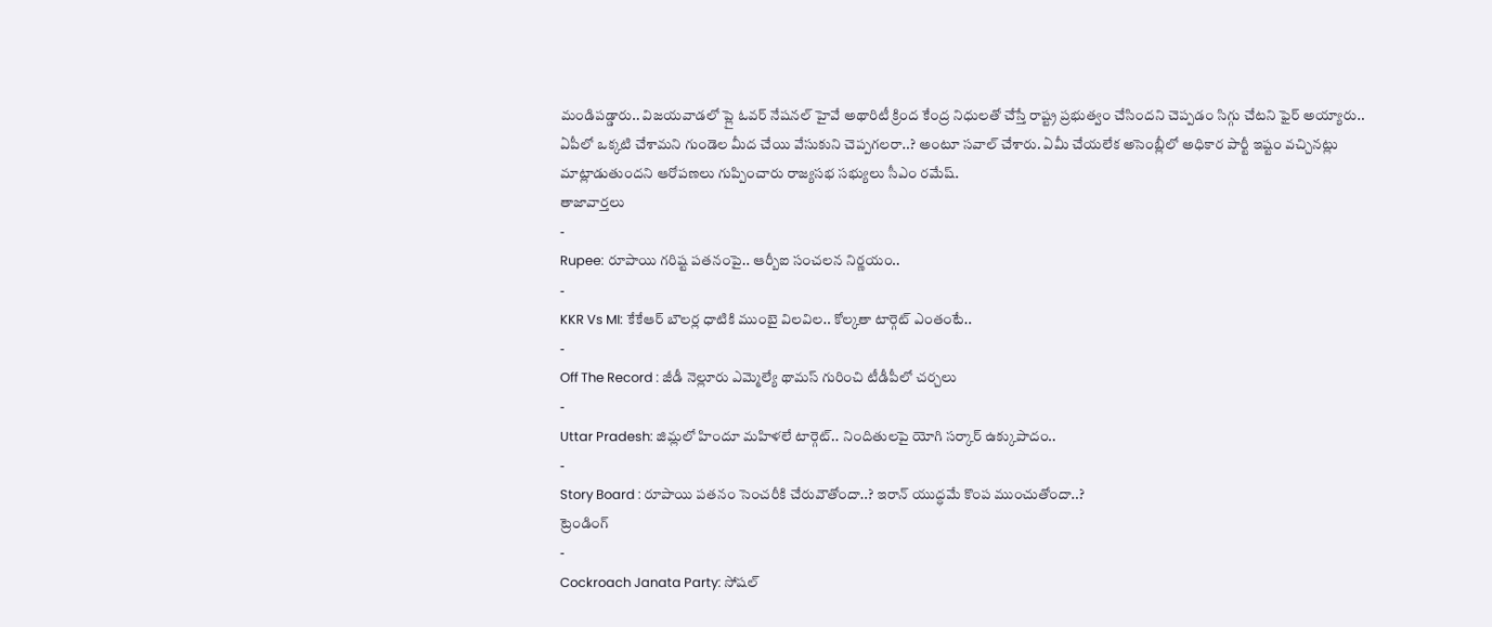మండిపడ్డారు.. విజయవాడలో ప్లై ఓవర్ నేషనల్ హైవే అథారిటీ క్రింద కేంద్ర నిధులతో చేస్తే రాష్ట్ర ప్రభుత్వం చేసిందని చెప్పడం సిగ్గు చేటని ఫైర్ అయ్యారు.. ఏపీలో ఒక్కటి చేశామని గుండెల మీద చేయి వేసుకుని చెప్పగలరా..? అంటూ సవాల్ చేశారు. ఏమీ చేయలేక అసెంబ్లీలో అధికార పార్టీ ఇష్టం వచ్చినట్లు మాట్లాడుతుందని ఆరోపణలు గుప్పించారు రాజ్యసభ సభ్యులు సీఎం రమేష్.
తాజావార్తలు
-
Rupee: రూపాయి గరిష్ట పతనంపై.. ఆర్బీఐ సంచలన నిర్ణయం..
-
KKR Vs MI: కేకేఆర్ బౌలర్ల ధాటికి ముంబై విలవిల.. కోల్కతా టార్గెట్ ఎంతంటే..
-
Off The Record : జీడీ నెల్లూరు ఎమ్మెల్యే థామస్ గురించి టీడీపీలో చర్చలు
-
Uttar Pradesh: జిమ్లలో హిందూ మహిళలే టార్గెట్.. నిందితులపై యోగి సర్కార్ ఉక్కుపాదం..
-
Story Board : రూపాయి పతనం సెంచరీకి చేరువౌతోందా..? ఇరాన్ యుద్ధమే కొంప ముంచుతోందా..?
ట్రెండింగ్
-
Cockroach Janata Party: సోషల్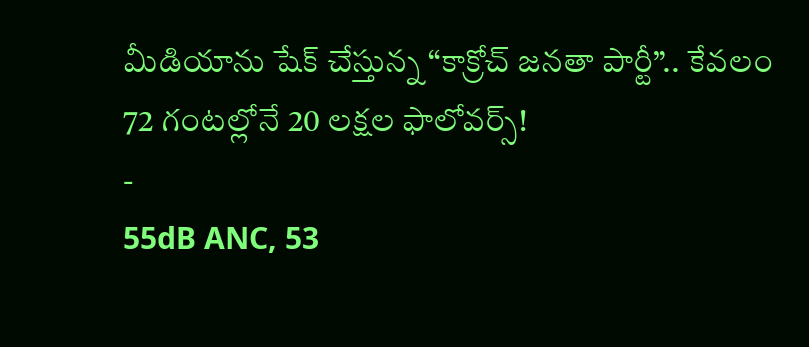మీడియాను షేక్ చేస్తున్న “కాక్రోచ్ జనతా పార్టీ”.. కేవలం 72 గంటల్లోనే 20 లక్షల ఫాలోవర్స్!
-
55dB ANC, 53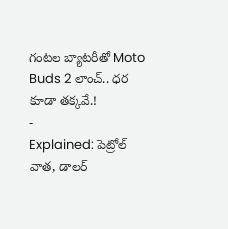గంటల బ్యాటరీతో Moto Buds 2 లాంచ్.. ధర కూడా తక్కవే.!
-
Explained: పెట్రోల్ వాత, డాలర్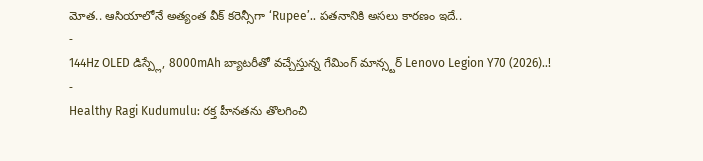మోత.. ఆసియాలోనే అత్యంత వీక్ కరెన్సీగా ‘Rupee’.. పతనానికి అసలు కారణం ఇదే..
-
144Hz OLED డిస్ప్లే, 8000mAh బ్యాటరీతో వచ్చేస్తున్న గేమింగ్ మాన్స్టర్ Lenovo Legion Y70 (2026)..!
-
Healthy Ragi Kudumulu: రక్త హీనతను తొలగించి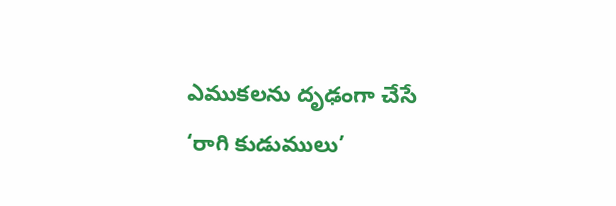ఎముకలను దృఢంగా చేసే ‘రాగి కుడుములు’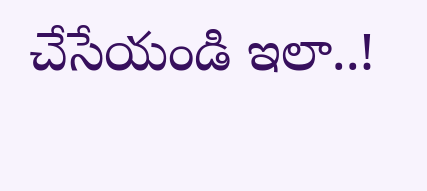చేసేయండి ఇలా..!